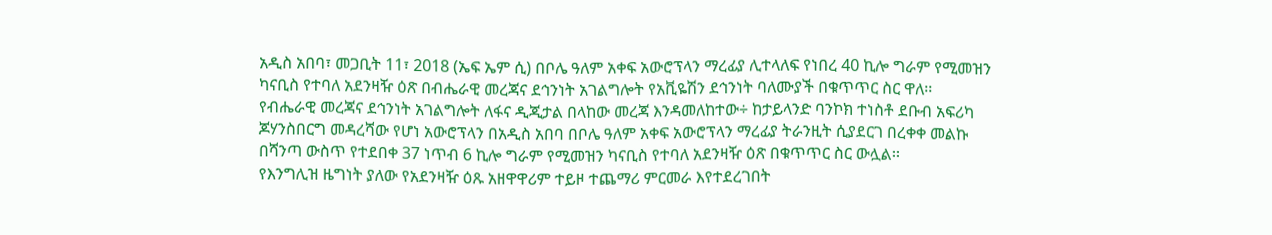አዲስ አበባ፣ መጋቢት 11፣ 2018 (ኤፍ ኤም ሲ) በቦሌ ዓለም አቀፍ አውሮፕላን ማረፊያ ሊተላለፍ የነበረ 40 ኪሎ ግራም የሚመዝን ካናቢስ የተባለ አደንዛዥ ዕጽ በብሔራዊ መረጃና ደኅንነት አገልግሎት የአቪዬሽን ደኅንነት ባለሙያች በቁጥጥር ስር ዋለ፡፡
የብሔራዊ መረጃና ደኅንነት አገልግሎት ለፋና ዲጂታል በላከው መረጃ እንዳመለከተው÷ ከታይላንድ ባንኮክ ተነስቶ ደቡብ አፍሪካ ጆሃንስበርግ መዳረሻው የሆነ አውሮፕላን በአዲስ አበባ በቦሌ ዓለም አቀፍ አውሮፕላን ማረፊያ ትራንዚት ሲያደርገ በረቀቀ መልኩ በሻንጣ ውስጥ የተደበቀ 37 ነጥብ 6 ኪሎ ግራም የሚመዝን ካናቢስ የተባለ አደንዛዥ ዕጽ በቁጥጥር ስር ውሏል፡፡
የእንግሊዝ ዜግነት ያለው የአደንዛዥ ዕጹ አዘዋዋሪም ተይዞ ተጨማሪ ምርመራ እየተደረገበት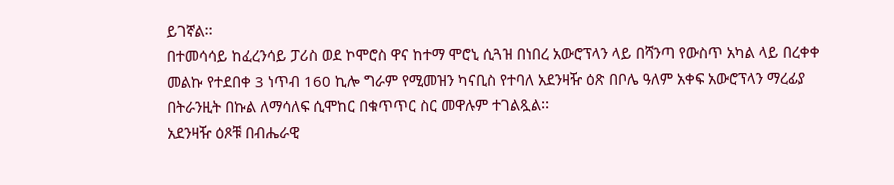ይገኛል፡፡
በተመሳሳይ ከፈረንሳይ ፓሪስ ወደ ኮሞሮስ ዋና ከተማ ሞሮኒ ሲጓዝ በነበረ አውሮፕላን ላይ በሻንጣ የውስጥ አካል ላይ በረቀቀ መልኩ የተደበቀ 3 ነጥብ 160 ኪሎ ግራም የሚመዝን ካናቢስ የተባለ አደንዛዥ ዕጽ በቦሌ ዓለም አቀፍ አውሮፕላን ማረፊያ በትራንዚት በኩል ለማሳለፍ ሲሞከር በቁጥጥር ስር መዋሉም ተገልጿል፡፡
አደንዛዥ ዕጾቹ በብሔራዊ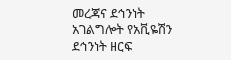መረጃና ደኅንነት አገልግሎት የአቪዬሽን ደኅንነት ዘርፍ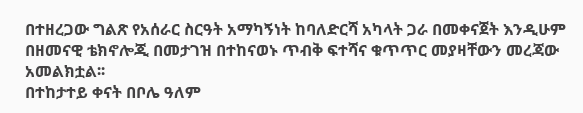በተዘረጋው ግልጽ የአሰራር ስርዓት አማካኝነት ከባለድርሻ አካላት ጋራ በመቀናጀት እንዲሁም በዘመናዊ ቴክኖሎጂ በመታገዝ በተከናወኑ ጥብቅ ፍተሻና ቁጥጥር መያዛቸውን መረጃው አመልክቷል፡፡
በተከታተይ ቀናት በቦሌ ዓለም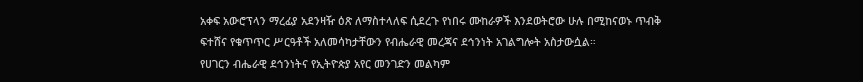አቀፍ አውሮፕላን ማረፊያ አደንዛዥ ዕጽ ለማስተላለፍ ሲደረጉ የነበሩ ሙከራዎች እንደወትሮው ሁሉ በሚከናወኑ ጥብቅ ፍተሸና የቁጥጥር ሥርዓቶች አለመሳካታቸውን የብሔራዊ መረጃና ደኅንነት አገልግሎት አስታውሷል።
የሀገርን ብሔራዊ ደኅንነትና የኢትዮጵያ አየር መንገድን መልካም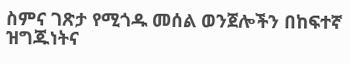ስምና ገጽታ የሚጎዱ መሰል ወንጀሎችን በከፍተኛ ዝግጁነትና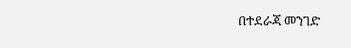በተደራጃ መንገድ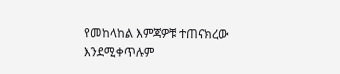የመከላከል እምጃዎቹ ተጠናክረው እንደሚቀጥሉም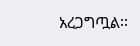አረጋግጧል፡፡